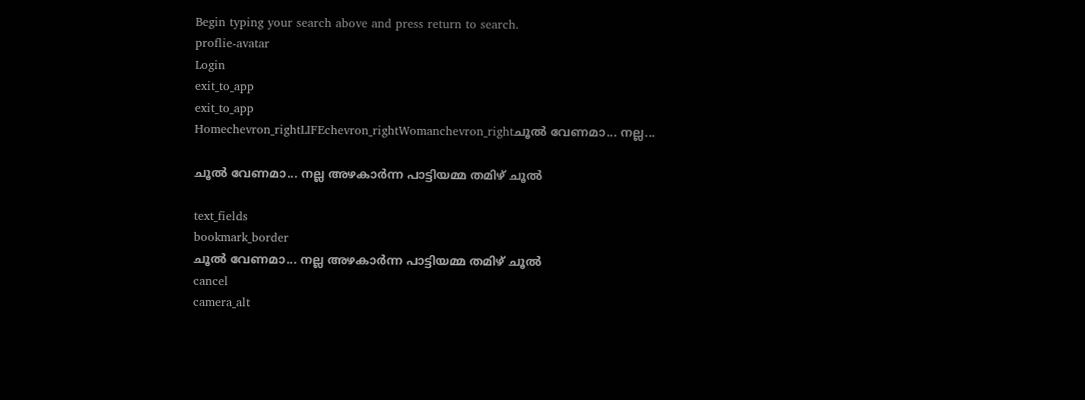Begin typing your search above and press return to search.
proflie-avatar
Login
exit_to_app
exit_to_app
Homechevron_rightLIFEchevron_rightWomanchevron_rightചൂൽ വേണമാ... നല്ല...

ചൂൽ വേണമാ... നല്ല അഴകാർന്ന പാട്ടിയമ്മ തമിഴ് ചൂൽ

text_fields
bookmark_border
ചൂൽ വേണമാ... നല്ല അഴകാർന്ന പാട്ടിയമ്മ തമിഴ് ചൂൽ
cancel
camera_alt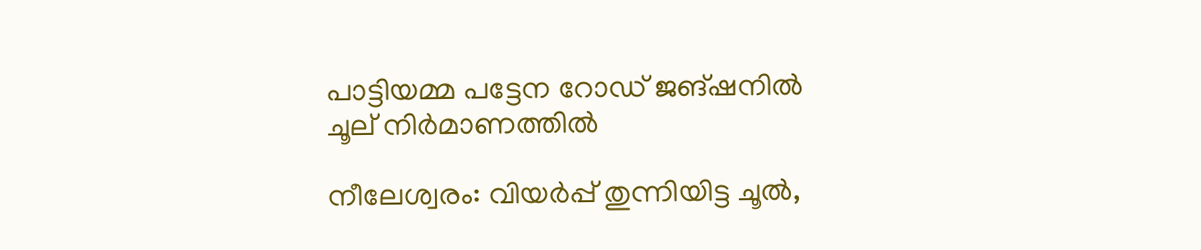പാട്ടിയമ്മ പട്ടേന റോഡ് ജങ്ഷനിൽ ചൂല് നിർമാണത്തിൽ

നീലേശ്വരം: വിയർപ്പ് തുന്നിയിട്ട ചൂൽ,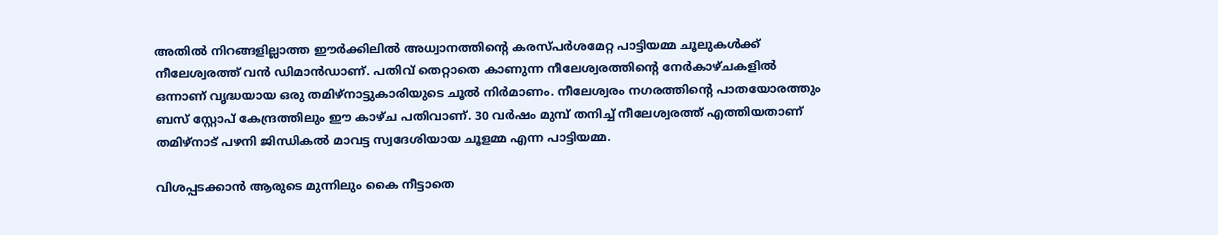അതിൽ നിറങ്ങളില്ലാത്ത ഈർക്കിലിൽ അധ്വാനത്തിന്റെ കരസ്പർശമേറ്റ പാട്ടിയമ്മ ചൂലുകൾക്ക് നീലേശ്വരത്ത് വൻ ഡിമാൻഡാണ്. പതിവ് തെറ്റാതെ കാണുന്ന നീലേശ്വരത്തിന്റെ നേർകാഴ്ചകളിൽ ഒന്നാണ് വൃദ്ധയായ ഒരു തമിഴ്നാട്ടുകാരിയുടെ ചൂൽ നിർമാണം. നീലേശ്വരം നഗരത്തിന്റെ പാതയോരത്തും ബസ് സ്റ്റോപ് കേന്ദ്രത്തിലും ഈ കാഴ്ച പതിവാണ്. 30 വർഷം മുമ്പ് തനിച്ച് നീലേശ്വരത്ത് എത്തിയതാണ് തമിഴ്നാട് പഴനി ജിന്ധികൽ മാവട്ട സ്വദേശിയായ ചൂളമ്മ എന്ന പാട്ടിയമ്മ.

വിശപ്പടക്കാൻ ആരുടെ മുന്നിലും കൈ നീട്ടാതെ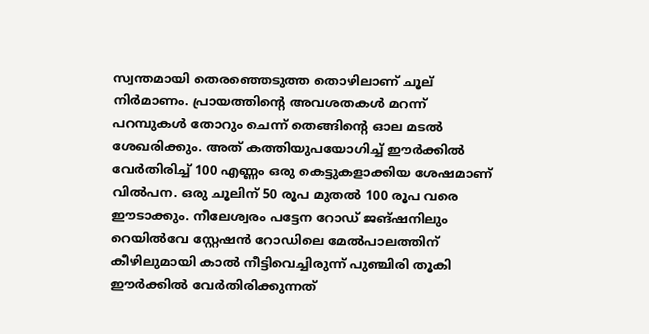സ്വന്തമായി തെരഞ്ഞെടുത്ത തൊഴിലാണ് ചൂല് നിർമാണം. പ്രായത്തിന്റെ അവശതകൾ മറന്ന് പറമ്പുകൾ തോറും ചെന്ന് തെങ്ങിന്റെ ഓല മടൽ ശേഖരിക്കും. അത് കത്തിയുപയോഗിച്ച് ഈർക്കിൽ വേർതിരിച്ച് 100 എണ്ണം ഒരു കെട്ടുകളാക്കിയ ശേഷമാണ് വിൽപന. ഒരു ചൂലിന് 50 രൂപ മുതൽ 100 രൂപ വരെ ഈടാക്കും. നീലേശ്വരം പട്ടേന റോഡ് ജങ്ഷനിലും റെയിൽവേ സ്റ്റേഷൻ റോഡിലെ മേൽപാലത്തിന് കീഴിലുമായി കാൽ നീട്ടിവെച്ചിരുന്ന് പുഞ്ചിരി തൂകി ഈർക്കിൽ വേർതിരിക്കുന്നത്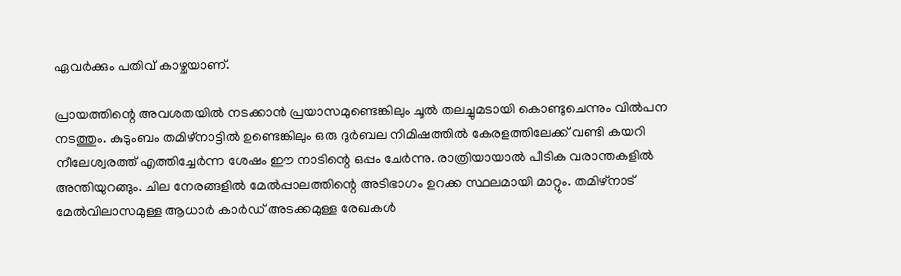ഏവർക്കും പതിവ് കാഴ്ചയാണ്.

പ്രായത്തിന്റെ അവശതയിൽ നടക്കാൻ പ്രയാസമുണ്ടെങ്കിലും ചൂൽ തലച്ചുമടായി കൊണ്ടുചെന്നും വിൽപന നടത്തും. കുടുംബം തമിഴ്നാട്ടിൽ ഉണ്ടെങ്കിലും ഒരു ദുർബല നിമിഷത്തിൽ കേരളത്തിലേക്ക് വണ്ടി കയറി നീലേശ്വരത്ത് എത്തിച്ചേർന്ന ശേഷം ഈ നാടിന്റെ ഒപ്പം ചേർന്നു. രാത്രിയായാൽ പീടിക വരാന്തകളിൽ അന്തിയുറങ്ങും. ചില നേരങ്ങളിൽ മേൽപ്പാലത്തിന്റെ അടിഭാഗം ഉറക്ക സ്ഥലമായി മാറ്റും. തമിഴ്നാട് മേൽവിലാസമുള്ള ആധാർ കാർഡ് അടക്കമുള്ള രേഖകൾ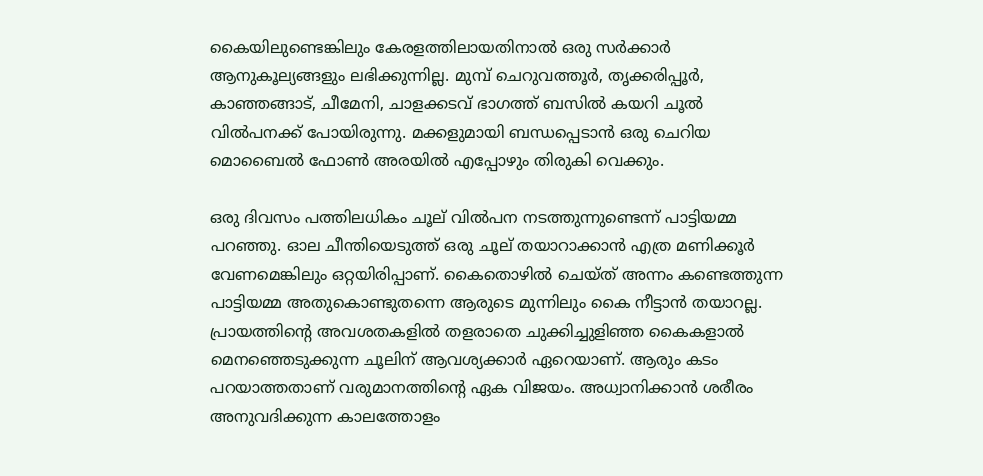കൈയിലുണ്ടെങ്കിലും കേരളത്തിലായതിനാൽ ഒരു സർക്കാർ ആനുകൂല്യങ്ങളും ലഭിക്കുന്നില്ല. മുമ്പ് ചെറുവത്തൂർ, തൃക്കരിപ്പൂർ, കാഞ്ഞങ്ങാട്, ചീമേനി, ചാളക്കടവ് ഭാഗത്ത് ബസിൽ കയറി ചൂൽ വിൽപനക്ക് പോയിരുന്നു. മക്കളുമായി ബന്ധപ്പെടാൻ ഒരു ചെറിയ മൊബൈൽ ഫോൺ അരയിൽ എപ്പോഴും തിരുകി വെക്കും.

ഒരു ദിവസം പത്തിലധികം ചൂല് വിൽപന നടത്തുന്നുണ്ടെന്ന് പാട്ടിയമ്മ പറഞ്ഞു. ഓല ചീന്തിയെടുത്ത് ഒരു ചൂല് തയാറാക്കാൻ എത്ര മണിക്കൂർ വേണമെങ്കിലും ഒറ്റയിരിപ്പാണ്. കൈതൊഴിൽ ചെയ്ത് അന്നം കണ്ടെത്തുന്ന പാട്ടിയമ്മ അതുകൊണ്ടുതന്നെ ആരുടെ മുന്നിലും കൈ നീട്ടാൻ തയാറല്ല. പ്രായത്തിന്റെ അവശതകളിൽ തളരാതെ ചുക്കിച്ചുളിഞ്ഞ കൈകളാൽ മെനഞ്ഞെടുക്കുന്ന ചൂലിന് ആവശ്യക്കാർ ഏറെയാണ്. ആരും കടം പറയാത്തതാണ് വരുമാനത്തിന്റെ ഏക വിജയം. അധ്വാനിക്കാൻ ശരീരം അനുവദിക്കുന്ന കാലത്തോളം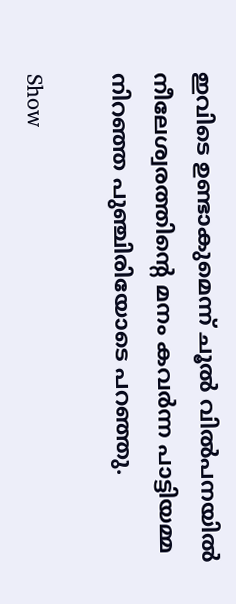ഇവിടെ ഉണ്ടാകുമെന്ന് ചൂൽ വിൽപനയിൽ നീലേശ്വരത്തിന്റെ മനം കവർന്ന പാട്ടിയമ്മ നിറഞ്ഞ പുഞ്ചിരിയോടെ പറഞ്ഞു.

Show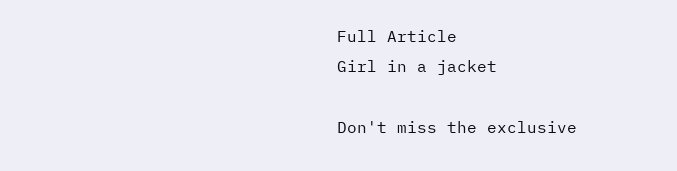Full Article
Girl in a jacket

Don't miss the exclusive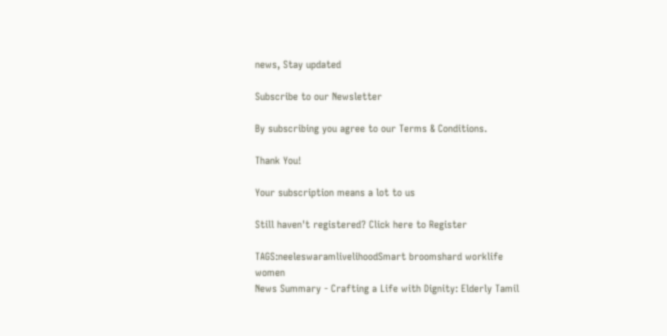news, Stay updated

Subscribe to our Newsletter

By subscribing you agree to our Terms & Conditions.

Thank You!

Your subscription means a lot to us

Still haven't registered? Click here to Register

TAGS:neeleswaramlivelihoodSmart broomshard worklife women
News Summary - Crafting a Life with Dignity: Elderly Tamil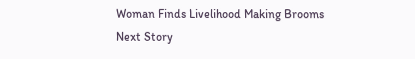Woman Finds Livelihood Making Brooms
Next Story